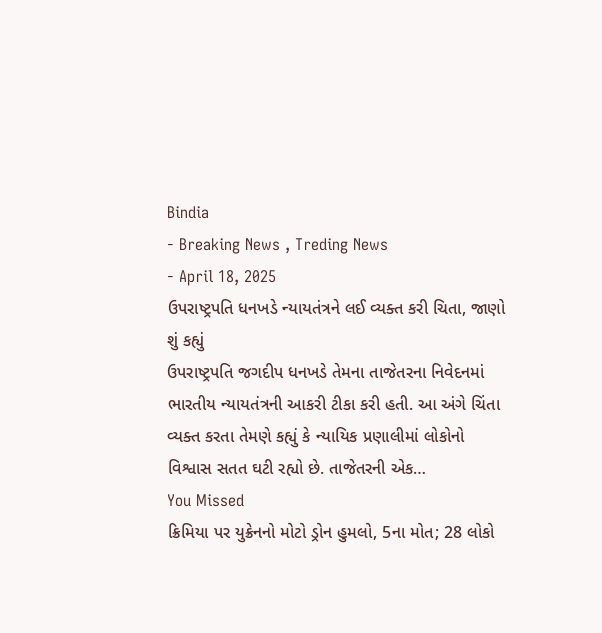Bindia
- Breaking News , Treding News
- April 18, 2025
ઉપરાષ્ટ્રપતિ ધનખડે ન્યાયતંત્રને લઈ વ્યક્ત કરી ચિતા, જાણો શું કહ્યું
ઉપરાષ્ટ્રપતિ જગદીપ ધનખડે તેમના તાજેતરના નિવેદનમાં ભારતીય ન્યાયતંત્રની આકરી ટીકા કરી હતી. આ અંગે ચિંતા વ્યક્ત કરતા તેમણે કહ્યું કે ન્યાયિક પ્રણાલીમાં લોકોનો વિશ્વાસ સતત ઘટી રહ્યો છે. તાજેતરની એક…
You Missed
ક્રિમિયા પર યુક્રેનનો મોટો ડ્રોન હુમલો, 5ના મોત; 28 લોકો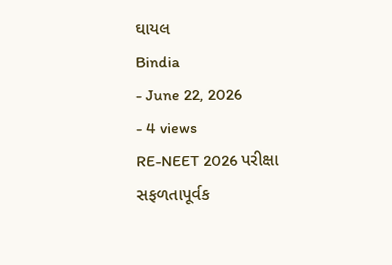ઘાયલ
Bindia
- June 22, 2026
- 4 views
RE-NEET 2026 પરીક્ષા સફળતાપૂર્વક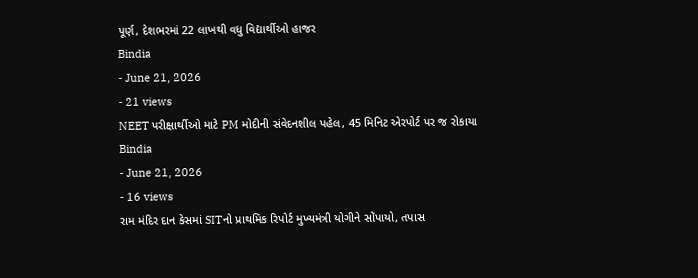પૂર્ણ, દેશભરમાં 22 લાખથી વધુ વિદ્યાર્થીઓ હાજર
Bindia
- June 21, 2026
- 21 views
NEET પરીક્ષાર્થીઓ માટે PM મોદીની સંવેદનશીલ પહેલ, 45 મિનિટ એરપોર્ટ પર જ રોકાયા
Bindia
- June 21, 2026
- 16 views
રામ મંદિર દાન કેસમાં SITનો પ્રાથમિક રિપોર્ટ મુખ્યમંત્રી યોગીને સોંપાયો, તપાસ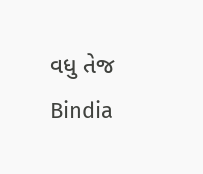વધુ તેજ
Bindia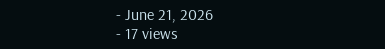- June 21, 2026
- 17 views